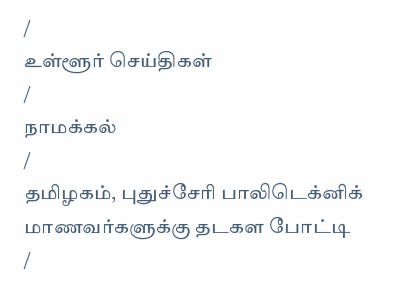/
உள்ளூர் செய்திகள்
/
நாமக்கல்
/
தமிழகம், புதுச்சேரி பாலிடெக்னிக் மாணவர்களுக்கு தடகள போட்டி
/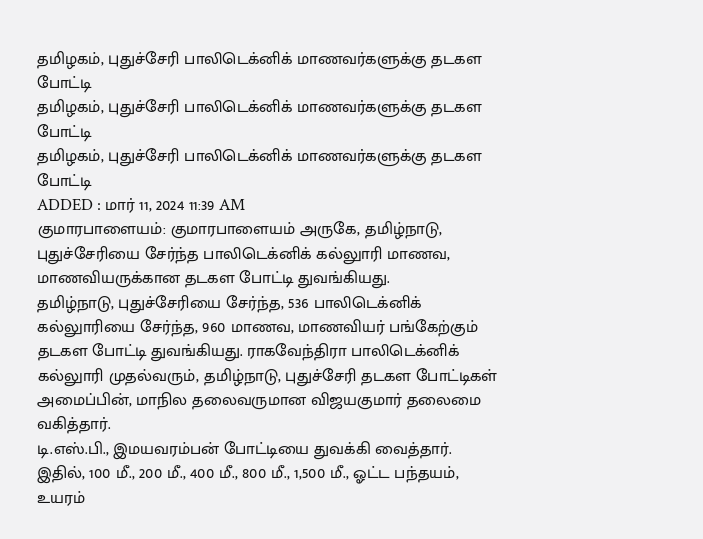தமிழகம், புதுச்சேரி பாலிடெக்னிக் மாணவர்களுக்கு தடகள போட்டி
தமிழகம், புதுச்சேரி பாலிடெக்னிக் மாணவர்களுக்கு தடகள போட்டி
தமிழகம், புதுச்சேரி பாலிடெக்னிக் மாணவர்களுக்கு தடகள போட்டி
ADDED : மார் 11, 2024 11:39 AM
குமாரபாளையம்: குமாரபாளையம் அருகே, தமிழ்நாடு, புதுச்சேரியை சேர்ந்த பாலிடெக்னிக் கல்லுாரி மாணவ, மாணவியருக்கான தடகள போட்டி துவங்கியது.
தமிழ்நாடு, புதுச்சேரியை சேர்ந்த, 536 பாலிடெக்னிக் கல்லுாரியை சேர்ந்த, 960 மாணவ, மாணவியர் பங்கேற்கும் தடகள போட்டி துவங்கியது. ராகவேந்திரா பாலிடெக்னிக் கல்லுாரி முதல்வரும், தமிழ்நாடு, புதுச்சேரி தடகள போட்டிகள் அமைப்பின், மாநில தலைவருமான விஜயகுமார் தலைமை வகித்தார்.
டி.எஸ்.பி., இமயவரம்பன் போட்டியை துவக்கி வைத்தார். இதில், 100 மீ., 200 மீ., 400 மீ., 800 மீ., 1,500 மீ., ஓட்ட பந்தயம், உயரம்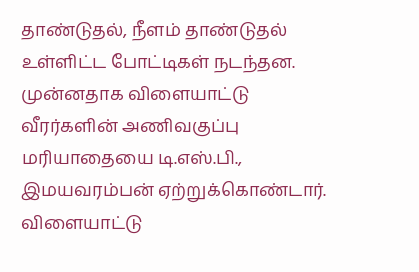தாண்டுதல், நீளம் தாண்டுதல் உள்ளிட்ட போட்டிகள் நடந்தன. முன்னதாக விளையாட்டு வீரர்களின் அணிவகுப்பு மரியாதையை டி.எஸ்.பி., இமயவரம்பன் ஏற்றுக்கொண்டார்.
விளையாட்டு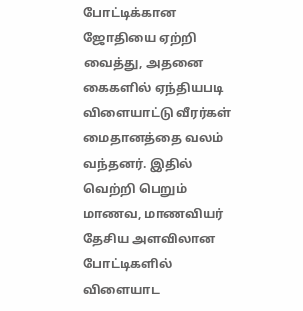போட்டிக்கான ஜோதியை ஏற்றி வைத்து, அதனை கைகளில் ஏந்தியபடி விளையாட்டு வீரர்கள் மைதானத்தை வலம் வந்தனர். இதில் வெற்றி பெறும் மாணவ, மாணவியர் தேசிய அளவிலான போட்டிகளில் விளையாட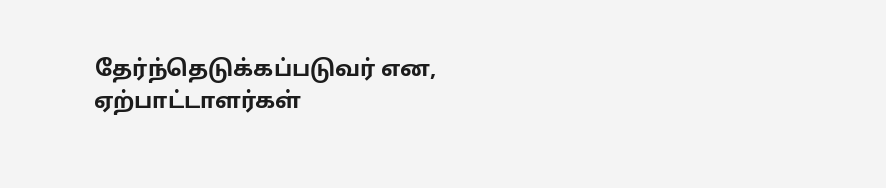தேர்ந்தெடுக்கப்படுவர் என, ஏற்பாட்டாளர்கள்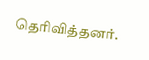தெரிவித்தனர்.